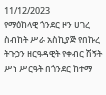11/12/2023
የማዕከላዊ ጎንደር ዞን ሀገረ ስብከት ሥራ አስኪያጅ የበኩረ ትጉኃን ዘርዓዳዊት የቀብር ሽኝት ሥነ ሥርዓት በጎንደር ከተማ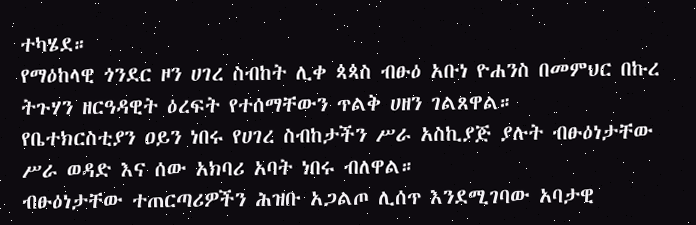ተካሄደ።
የማዕከላዊ ጎንደር ዞን ሀገረ ስብከት ሊቀ ጳጳስ ብፁዕ አቡነ ዮሐንስ በመምህር በኩረ ትጉሃን ዘርዓዳዊት ዕረፍት የተሰማቸውን ጥልቅ ሀዘን ገልጸዋል።
የቤተክርስቲያን ዐይን ነበሩ የሀገረ ስብከታችን ሥራ አስኪያጅ ያሉት ብፁዕነታቸው ሥራ ወዳድ እና ሰው አክባሪ አባት ነበሩ ብለዋል።
ብፁዕነታቸው ተጠርጣሪዎችን ሕዝቡ አጋልጦ ሊሰጥ እንደሚገባው አባታዊ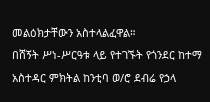መልዕክታቸውን አስተላልፈዋል።
በሸኝት ሥነ-ሥርዓቱ ላይ የተገኙት የጎንደር ከተማ አስተዳር ምክትል ከንቲባ ወ/ሮ ደብሬ የኃላ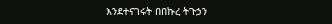እንደተናገሩት በበኩረ ትጉኃን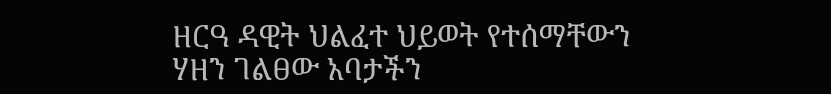ዘርዓ ዳዊት ህልፈተ ህይወት የተሰማቸውን ሃዘን ገልፀው አባታችን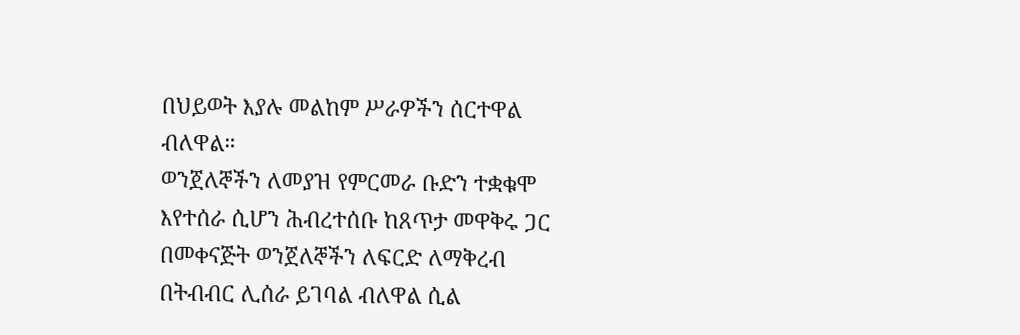በህይወት እያሉ መልከም ሥራዎችን ሰርተዋል ብለዋል።
ወንጀለኞችን ለመያዝ የምርመራ ቡድን ተቋቁሞ እየተሰራ ሲሆን ሕብረተሰቡ ከጸጥታ መዋቅሩ ጋር በመቀናጅት ወንጀለኞችን ለፍርድ ለማቅረብ በትብብር ሊሰራ ይገባል ብለዋል ሲል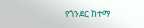የጎንደር ከተማ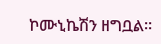ኮሙኒኬሽን ዘግቧል።